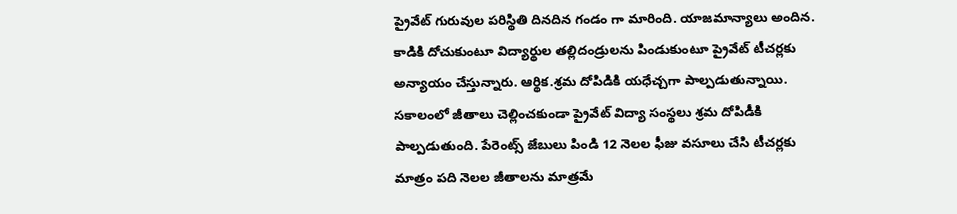ప్రైవేట్ గురువుల పరిస్థితి దినదిన గండం గా మారింది. యాజమాన్యాలు అందిన. కాడికి దోచుకుంటూ విద్యార్థుల తల్లిదండ్రులను పిండుకుంటూ ప్రైవేట్ టీచర్లకు అన్యాయం చేస్తున్నారు. ఆర్థిక.శ్రమ దోపిడికి యధేచ్చగా పాల్పడుతున్నాయి. సకాలంలో జీతాలు చెల్లించకుండా ప్రైవేట్ విద్యా సంస్థలు శ్రమ దోపిడీకి పాల్పడుతుంది. పేరెంట్స్ జేబులు పిండి 12 నెలల ఫీజు వసూలు చేసి టీచర్లకు మాత్రం పది నెలల జీతాలను మాత్రమే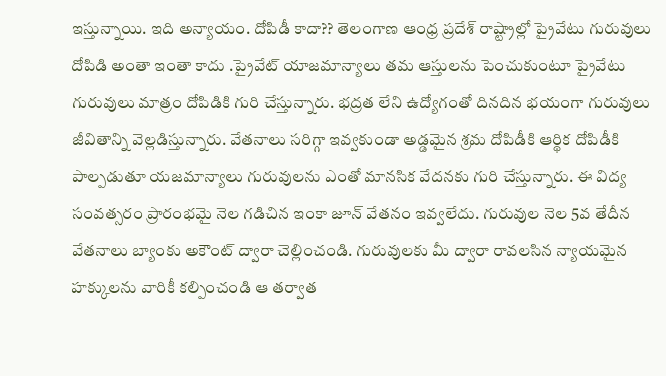ఇస్తున్నాయి. ఇది అన్యాయం. దోపిడీ కాదా?? తెలంగాణ ఆంధ్ర ప్రదేశ్ రాష్ట్రాల్లో ప్రైవేటు గురువులు దోపిడి అంతా ఇంతా కాదు .ప్రైవేట్ యాజమాన్యాలు తమ ఆస్తులను పెంచుకుంటూ ప్రైవేటు గురువులు మాత్రం దోపిడికి గురి చేస్తున్నారు. భద్రత లేని ఉద్యోగంతో దినదిన భయంగా గురువులు జీవితాన్ని వెల్లడిస్తున్నారు. వేతనాలు సరిగ్గా ఇవ్వకుండా అడ్డమైన శ్రమ దోపిడీకి ఆర్థిక దోపిడీకి పాల్పడుతూ యజమాన్యాలు గురువులను ఎంతో మానసిక వేదనకు గురి చేస్తున్నారు. ఈ విద్య సంవత్సరం ప్రారంభమై నెల గడిచిన ఇంకా జూన్ వేతనం ఇవ్వలేదు. గురువుల నెల 5వ తేదీన వేతనాలు బ్యాంకు అకౌంట్ ద్వారా చెల్లించండి. గురువులకు మీ ద్వారా రావలసిన న్యాయమైన హక్కులను వారికీ కల్పించండి ఆ తర్వాత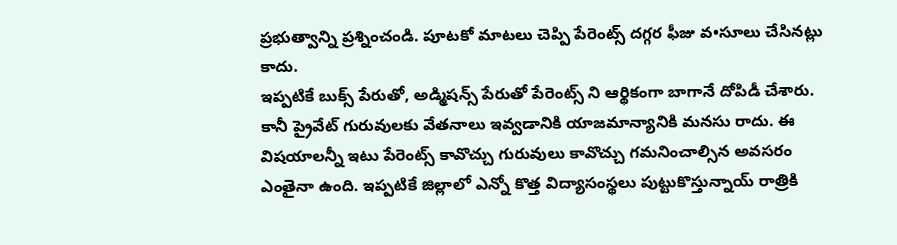ప్రభుత్వాన్ని ప్రశ్నించండి. పూటకో మాటలు చెప్పి పేరెంట్స్ దగ్గర ఫీజు వ•సూలు చేసినట్లు కాదు.
ఇప్పటికే బుక్స్ పేరుతో, అడ్మిషన్స్ పేరుతో పేరెంట్స్ ని ఆర్థికంగా బాగానే దోపిడీ చేశారు. కానీ ప్రైవేట్ గురువులకు వేతనాలు ఇవ్వడానికి యాజమాన్యానికి మనసు రాదు. ఈ విషయాలన్నీ ఇటు పేరెంట్స్ కావొచ్చు గురువులు కావొచ్చు గమనించాల్సిన అవసరం ఎంతైనా ఉంది. ఇప్పటికే జిల్లాలో ఎన్నో కొత్త విద్యాసంస్థలు పుట్టుకొస్తున్నాయ్ రాత్రికి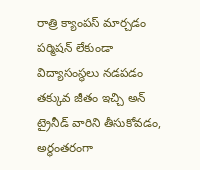రాత్రి క్యాంపస్ మార్చడం పర్మిషన్ లేకుండా విద్యాసంస్థలు నడపడం తక్కువ జీతం ఇచ్చి అన్ ట్రైనీడ్ వారిని తీసుకోవడం, అర్థంతరంగా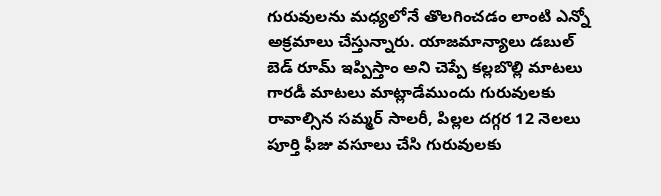గురువులను మధ్యలోనే తొలగించడం లాంటి ఎన్నో అక్రమాలు చేస్తున్నారు. యాజమాన్యాలు డబుల్ బెడ్ రూమ్ ఇప్పిస్తాం అని చెప్పే కల్లబొల్లి మాటలు గారడీ మాటలు మాట్లాడేముందు గురువులకు రావాల్సిన సమ్మర్ సాలరీ, పిల్లల దగ్గర 12 నెలలు పూర్తి ఫీజు వసూలు చేసి గురువులకు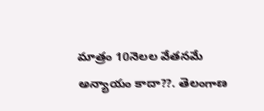మాత్రం 10నెలల వేతనమే అన్యాయం కాదా??. తెలంగాణ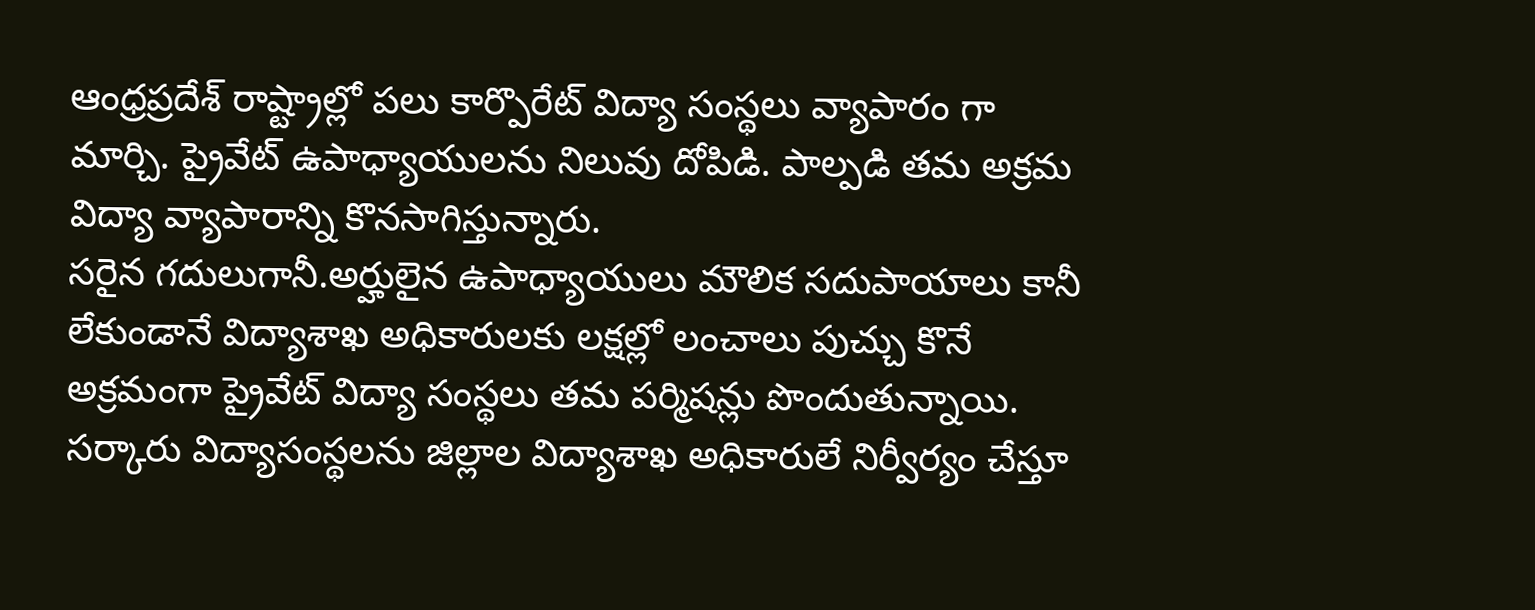ఆంధ్రప్రదేశ్ రాష్ట్రాల్లో పలు కార్పొరేట్ విద్యా సంస్థలు వ్యాపారం గా మార్చి. ప్రైవేట్ ఉపాధ్యాయులను నిలువు దోపిడి. పాల్పడి తమ అక్రమ విద్యా వ్యాపారాన్ని కొనసాగిస్తున్నారు.
సరైన గదులుగానీ.అర్హులైన ఉపాధ్యాయులు మౌలిక సదుపాయాలు కానీ లేకుండానే విద్యాశాఖ అధికారులకు లక్షల్లో లంచాలు పుచ్చు కొనే అక్రమంగా ప్రైవేట్ విద్యా సంస్థలు తమ పర్మిషన్లు పొందుతున్నాయి. సర్కారు విద్యాసంస్థలను జిల్లాల విద్యాశాఖ అధికారులే నిర్వీర్యం చేస్తూ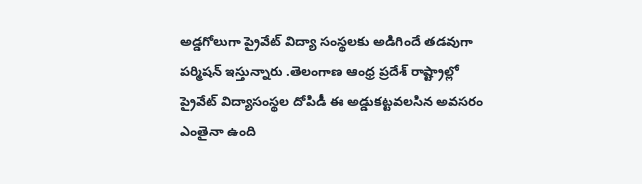అడ్డగోలుగా ప్రైవేట్ విద్యా సంస్థలకు అడిగిందే తడవుగా పర్మిషన్ ఇస్తున్నారు .తెలంగాణ ఆంధ్ర ప్రదేశ్ రాష్ట్రాల్లో ప్రైవేట్ విద్యాసంస్థల దోపిడీ ఈ అడ్డుకట్టవలసిన అవసరం ఎంతైనా ఉంది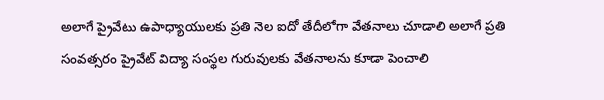అలాగే ప్రైవేటు ఉపాధ్యాయులకు ప్రతి నెల ఐదో తేదీలోగా వేతనాలు చూడాలి అలాగే ప్రతి సంవత్సరం ప్రైవేట్ విద్యా సంస్థల గురువులకు వేతనాలను కూడా పెంచాలి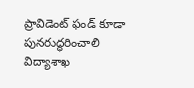ప్రావిడెంట్ ఫండ్ కూడా పునరుద్ధరించాలి విద్యాశాఖ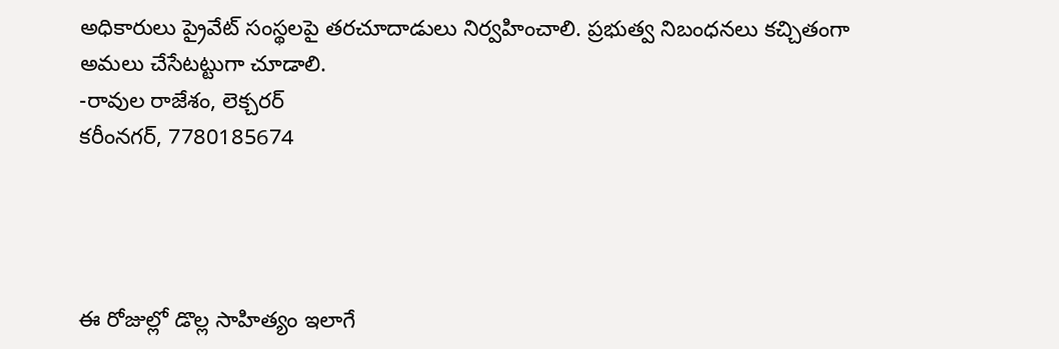అధికారులు ప్రైవేట్ సంస్థలపై తరచూదాడులు నిర్వహించాలి. ప్రభుత్వ నిబంధనలు కచ్చితంగా అమలు చేసేటట్టుగా చూడాలి.
-రావుల రాజేశం, లెక్చరర్
కరీంనగర్, 7780185674




ఈ రోజుల్లో డొల్ల సాహిత్యం ఇలాగే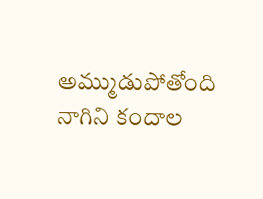అమ్ముడుపోతోంది నాగిని కందాల